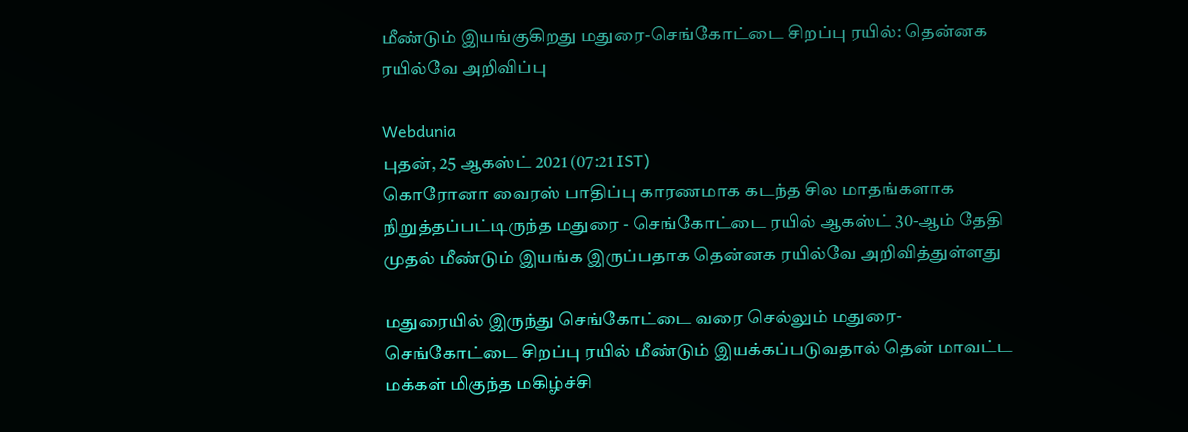மீண்டும் இயங்குகிறது மதுரை-செங்கோட்டை சிறப்பு ரயில்: தென்னக ரயில்வே அறிவிப்பு

Webdunia
புதன், 25 ஆகஸ்ட் 2021 (07:21 IST)
கொரோனா வைரஸ் பாதிப்பு காரணமாக கடந்த சில மாதங்களாக நிறுத்தப்பட்டிருந்த மதுரை - செங்கோட்டை ரயில் ஆகஸ்ட் 30-ஆம் தேதி முதல் மீண்டும் இயங்க இருப்பதாக தென்னக ரயில்வே அறிவித்துள்ளது

மதுரையில் இருந்து செங்கோட்டை வரை செல்லும் மதுரை-செங்கோட்டை சிறப்பு ரயில் மீண்டும் இயக்கப்படுவதால் தென் மாவட்ட மக்கள் மிகுந்த மகிழ்ச்சி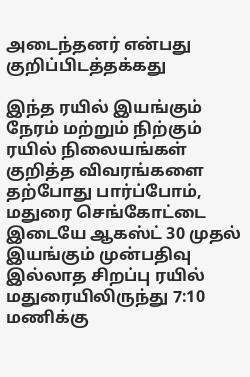அடைந்தனர் என்பது குறிப்பிடத்தக்கது

இந்த ரயில் இயங்கும் நேரம் மற்றும் நிற்கும் ரயில் நிலையங்கள் குறித்த விவரங்களை தற்போது பார்ப்போம், மதுரை செங்கோட்டை இடையே ஆகஸ்ட் 30 முதல் இயங்கும் முன்பதிவு இல்லாத சிறப்பு ரயில் மதுரையிலிருந்து 7:10 மணிக்கு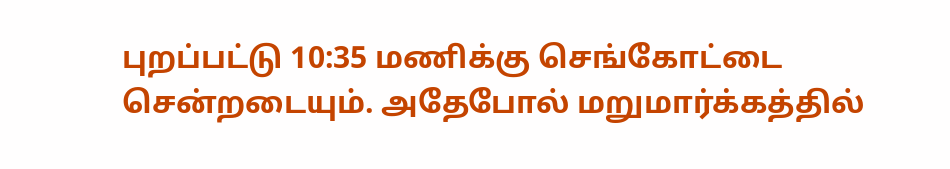புறப்பட்டு 10:35 மணிக்கு செங்கோட்டை சென்றடையும். அதேபோல் மறுமார்க்கத்தில்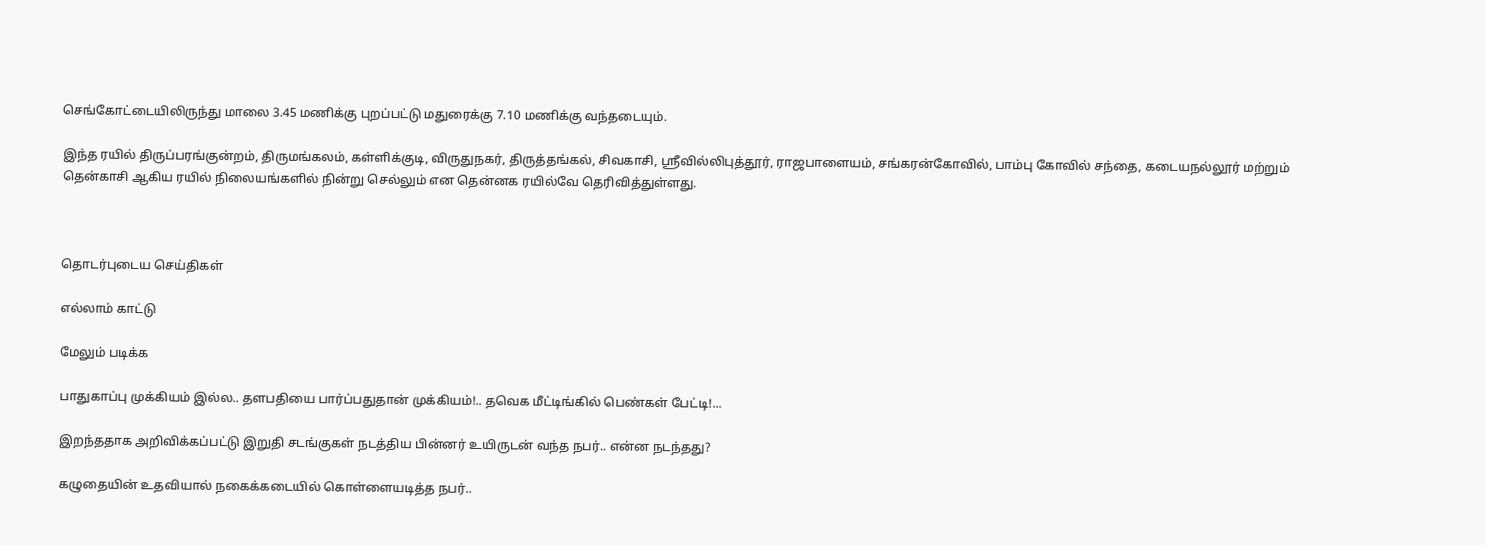செங்கோட்டையிலிருந்து மாலை 3.45 மணிக்கு புறப்பட்டு மதுரைக்கு 7.10 மணிக்கு வந்தடையும்.

இந்த ரயில் திருப்பரங்குன்றம், திருமங்கலம், கள்ளிக்குடி, விருதுநகர், திருத்தங்கல், சிவகாசி, ஸ்ரீவில்லிபுத்தூர், ராஜபாளையம், சங்கரன்கோவில், பாம்பு கோவில் சந்தை, கடையநல்லூர் மற்றும் தென்காசி ஆகிய ரயில் நிலையங்களில் நின்று செல்லும் என தென்னக ரயில்வே தெரிவித்துள்ளது.



தொடர்புடைய செய்திகள்

எல்லாம் காட்டு

மேலும் படிக்க

பாதுகாப்பு முக்கியம் இல்ல.. தளபதியை பார்ப்பதுதான் முக்கியம்!.. தவெக மீட்டிங்கில் பெண்கள் பேட்டி!...

இறந்ததாக அறிவிக்கப்பட்டு இறுதி சடங்குகள் நடத்திய பின்னர் உயிருடன் வந்த நபர்.. என்ன நடந்தது?

கழுதையின் உதவியால் நகைக்கடையில் கொள்ளையடித்த நபர்..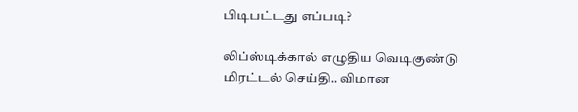பிடிபட்டது எப்படி?

லிப்ஸ்டிக்கால் எழுதிய வெடிகுண்டு மிரட்டல் செய்தி.. விமான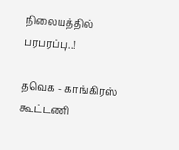நிலையத்தில் பரபரப்பு..!

தவெக - காங்கிரஸ் கூட்டணி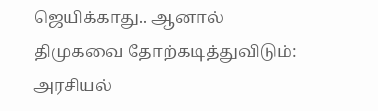ஜெயிக்காது.. ஆனால் திமுகவை தோற்கடித்துவிடும்: அரசியல்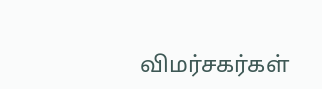விமர்சகர்கள்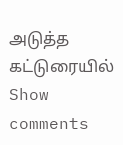அடுத்த கட்டுரையில்
Show comments